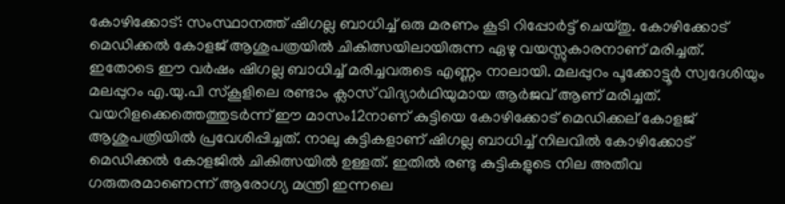കോഴിക്കോട്: സംസ്ഥാനത്ത് ഷിഗല്ല ബാധിച്ച് ഒരു മരണം കൂടി റിപ്പോർട്ട് ചെയ്തു. കോഴിക്കോട് മെഡിക്കൽ കോളജ് ആശുപത്രയിൽ ചികിത്സയിലായിരുന്ന ഏഴു വയസ്സുകാരനാണ് മരിച്ചത്.
ഇതോടെ ഈ വർഷം ഷിഗല്ല ബാധിച്ച് മരിച്ചവരുടെ എണ്ണം നാലായി. മലപ്പുറം പൂക്കോട്ടൂർ സ്വദേശിയും മലപ്പുറം എ.യു.പി സ്കൂളിലെ രണ്ടാം ക്ലാസ് വിദ്യാർഥിയുമായ ആർജവ് ആണ് മരിച്ചത്. വയറിളക്കെത്തെത്തുടർന്ന് ഈ മാസം12നാണ് കുട്ടിയെ കോഴിക്കോട് മെഡിക്കല് കോളജ് ആശുപത്രിയിൽ പ്രവേശിപ്പിച്ചത്. നാലു കുട്ടികളാണ് ഷിഗല്ല ബാധിച്ച് നിലവിൽ കോഴിക്കോട് മെഡിക്കൽ കോളജിൽ ചികിത്സയിൽ ഉള്ളത്. ഇതിൽ രണ്ടു കുട്ടികളുടെ നില അതീവ ഗരുതരമാണെന്ന് ആരോഗ്യ മന്ത്രി ഇന്നലെ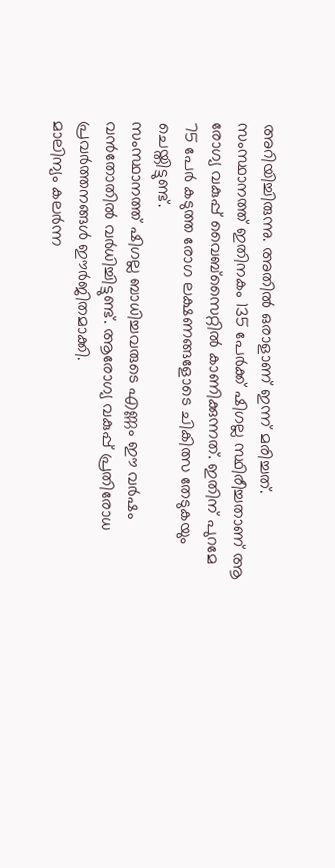അറിയിച്ചിരുന്നു. അതിൽ ഒരാളാണ് ഇന്ന് മരിച്ചത്.
സംസ്ഥാനത്ത് ഇതിനകം 135 പേർക്ക് ഷിഗല്ല സ്ഥിരീച്ചതാണ് ആ രോഗ്യ വകുപ്പ് വൈബ്സൈറ്റിൽ കാണിക്കുന്നത്. ഇതിന് പുറമേ 75 പേർ കടുത്ത രോഗ ലക്ഷണങ്ങളോടെ ചികിത്സ തേടുകയും ചെയ്തിട്ടുണ്ട്.
സംസ്ഥാനത്ത് ഷിഗല്ല ബാധിച്ചവരുടെ എണ്ണം ഈ വർഷം വൻതോതിൽ വർധിച്ചിട്ടുണ്ട്. ആരോഗ്യ വകുപ്പ് പ്രതിരോധ പ്രവർത്തനങ്ങൾ ഈർജിതമാക്കി.
മാലിന്യം കലർന്ന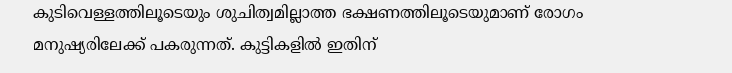കുടിവെള്ളത്തിലൂടെയും ശുചിത്വമില്ലാത്ത ഭക്ഷണത്തിലൂടെയുമാണ് രോഗം മനുഷ്യരിലേക്ക് പകരുന്നത്. കുട്ടികളിൽ ഇതിന്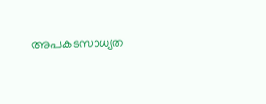അപകടസാധ്യത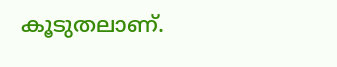കൂടുതലാണ്.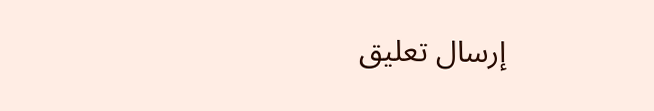إرسال تعليق